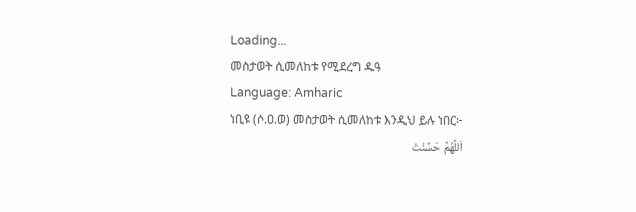Loading...
መስታወት ሲመለከቱ የሚደረግ ዱዓ
Language: Amharic
ነቢዩ (ሶ.ዐ.ወ) መስታወት ሲመለከቱ እንዲህ ይሉ ነበር፦
اَللَّهُمَّ حَسَّنْتَ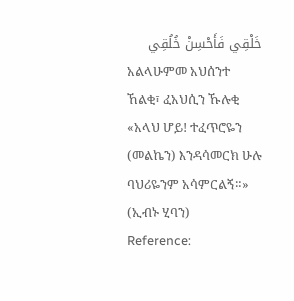خَلْقِي فَأَحْسِنْ خُلُقِي
አልላሁምመ አህሰንተ ኸልቂ፣ ፈአህሲን ኹሉቂ
«አላህ ሆይ! ተፈጥሮዬን (መልኬን) እንዳሳመርክ ሁሉ ባህሪዬንም አሳምርልኝ።» (ኢብኑ ሂባን)
Reference: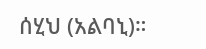ሰሂህ (አልባኒ)።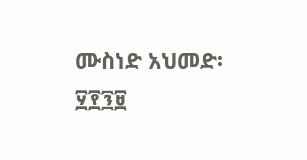ሙስነድ አህመድ፡ ፶፻፺፱